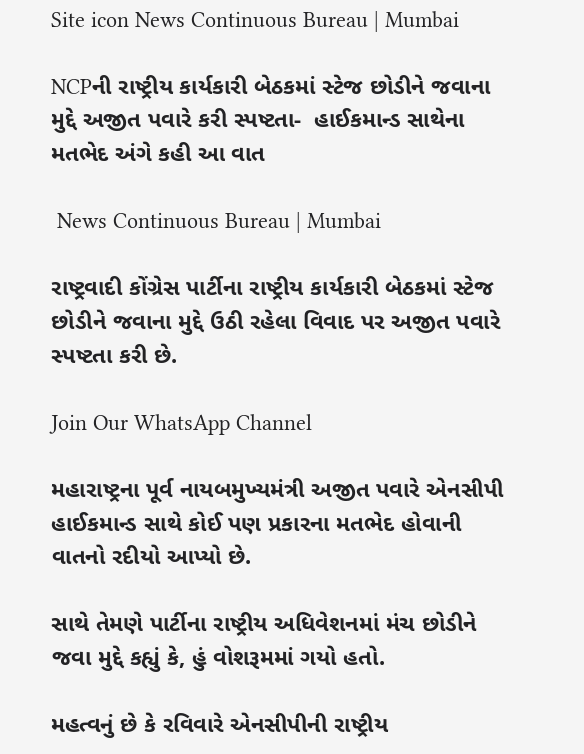Site icon News Continuous Bureau | Mumbai

NCPની રાષ્ટ્રીય કાર્યકારી બેઠકમાં સ્ટેજ છોડીને જવાના મુદ્દે અજીત પવારે કરી સ્પષ્ટતા-  હાઈકમાન્ડ સાથેના મતભેદ અંગે કહી આ વાત

 News Continuous Bureau | Mumbai

રાષ્ટ્રવાદી કોંગ્રેસ પાર્ટીના રાષ્ટ્રીય કાર્યકારી બેઠકમાં સ્ટેજ છોડીને જવાના મુદ્દે ઉઠી રહેલા વિવાદ પર અજીત પવારે સ્પષ્ટતા કરી છે.

Join Our WhatsApp Channel

મહારાષ્ટ્રના પૂર્વ નાયબમુખ્યમંત્રી અજીત પવારે એનસીપી હાઈકમાન્ડ સાથે કોઈ પણ પ્રકારના મતભેદ હોવાની વાતનો રદીયો આપ્યો છે.

સાથે તેમણે પાર્ટીના રાષ્ટ્રીય અધિવેશનમાં મંચ છોડીને જવા મુદ્દે કહ્યું કે, હું વોશરૂમમાં ગયો હતો.

મહત્વનું છે કે રવિવારે એનસીપીની રાષ્ટ્રીય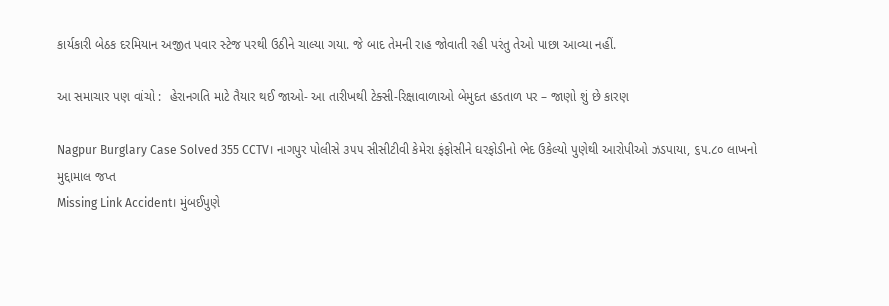કાર્યકારી બેઠક દરમિયાન અજીત પવાર સ્ટેજ પરથી ઉઠીને ચાલ્યા ગયા. જે બાદ તેમની રાહ જોવાતી રહી પરંતુ તેઓ પાછા આવ્યા નહીં.

આ સમાચાર પણ વાંચો :  હેરાનગતિ માટે તૈયાર થઈ જાઓ- આ તારીખથી ટેક્સી-રિક્ષાવાળાઓ બેમુદત હડતાળ પર – જાણો શું છે કારણ

Nagpur Burglary Case Solved 355 CCTV। નાગપુર પોલીસે ૩૫૫ સીસીટીવી કેમેરા ફંફોસીને ઘરફોડીનો ભેદ ઉકેલ્યો પુણેથી આરોપીઓ ઝડપાયા, ૬૫.૮૦ લાખનો મુદ્દામાલ જપ્ત
Missing Link Accident। મુંબઈપુણે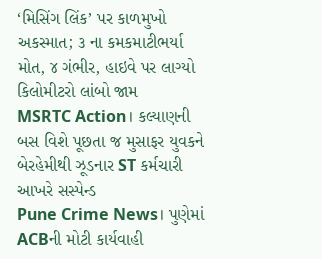‘મિસિંગ લિંક’ પર કાળમુખો અકસ્માત; ૩ ના કમકમાટીભર્યા મોત, ૪ ગંભીર, હાઇવે પર લાગ્યો કિલોમીટરો લાંબો જામ
MSRTC Action। કલ્યાણની બસ વિશે પૂછતા જ મુસાફર યુવકને બેરહેમીથી ઝૂડનાર ST કર્મચારી આખરે સસ્પેન્ડ
Pune Crime News। પુણેમાં ACBની મોટી કાર્યવાહી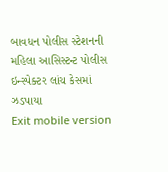બાવધન પોલીસ સ્ટેશનની મહિલા આસિસ્ટન્ટ પોલીસ ઇન્સ્પેક્ટર લાંચ કેસમાં ઝડપાયા
Exit mobile version